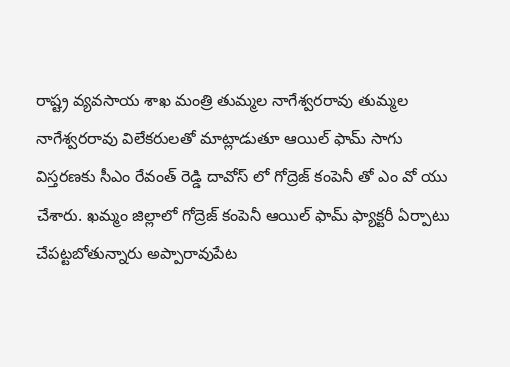రాష్ట్ర వ్యవసాయ శాఖ మంత్రి తుమ్మల నాగేశ్వరరావు తుమ్మల నాగేశ్వరరావు విలేకరులతో మాట్లాడుతూ ఆయిల్ ఫామ్ సాగు విస్తరణకు సీఎం రేవంత్ రెడ్డి దావోస్ లో గోద్రెజ్ కంపెనీ తో ఎం వో యు చేశారు. ఖమ్మం జిల్లాలో గోద్రెజ్ కంపెనీ ఆయిల్ ఫామ్ ఫ్యాక్టరీ ఏర్పాటు చేపట్టబోతున్నారు అప్పారావుపేట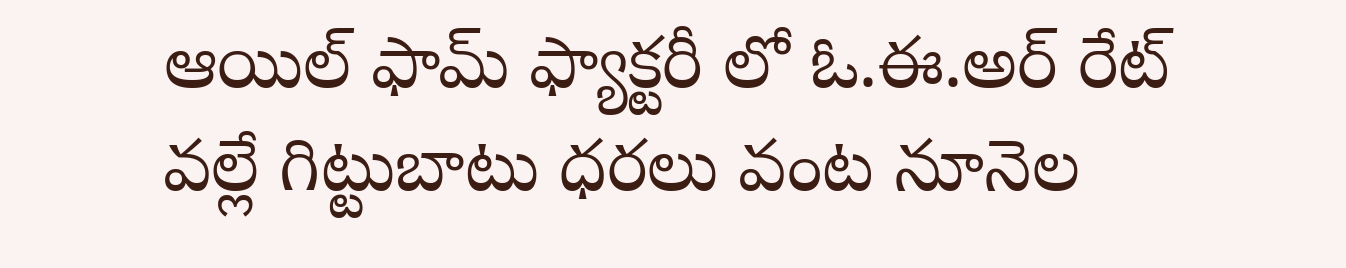ఆయిల్ ఫామ్ ఫ్యాక్టరీ లో ఓ.ఈ.అర్ రేట్ వల్లే గిట్టుబాటు ధరలు వంట నూనెల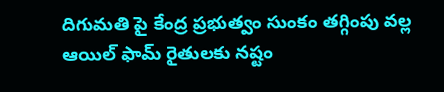దిగుమతి పై కేంద్ర ప్రభుత్వం సుంకం తగ్గింపు వల్ల ఆయిల్ ఫామ్ రైతులకు నష్టం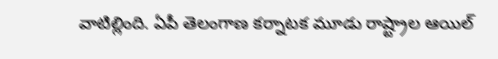వాటిల్లింది. ఏపీ తెలంగాణ కర్నాటక మూడు రాష్ట్రాల ఆయిల్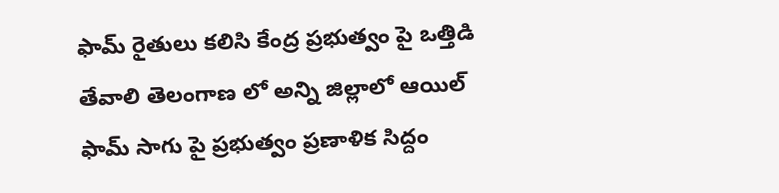ఫామ్ రైతులు కలిసి కేంద్ర ప్రభుత్వం పై ఒత్తిడి తేవాలి తెలంగాణ లో అన్ని జిల్లాలో ఆయిల్ ఫామ్ సాగు పై ప్రభుత్వం ప్రణాళిక సిద్దం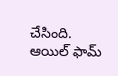చేసింది. ఆయిల్ ఫామ్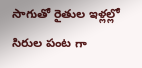సాగుతో రైతుల ఇళ్లల్లో సిరుల పంట గా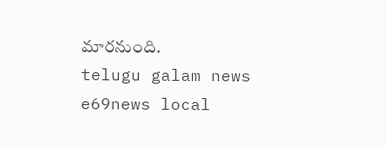మారనుంది.
telugu galam news e69news local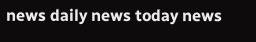news daily news today news